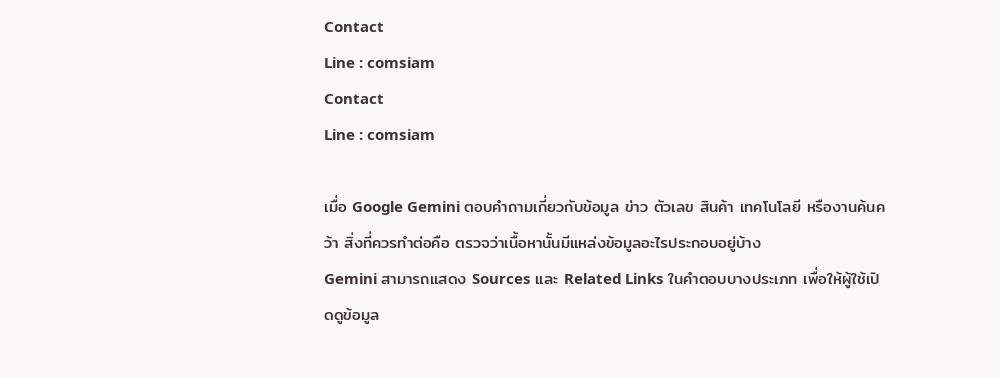Contact
Line : comsiam
Contact
Line : comsiam

เมื่อ Google Gemini ตอบคำถามเกี่ยวกับข้อมูล ข่าว ตัวเลข สินค้า เทคโนโลยี หรืองานค้นคว้า สิ่งที่ควรทำต่อคือ ตรวจว่าเนื้อหานั้นมีแหล่งข้อมูลอะไรประกอบอยู่บ้าง
Gemini สามารถแสดง Sources และ Related Links ในคำตอบบางประเภท เพื่อให้ผู้ใช้เปิดดูข้อมูล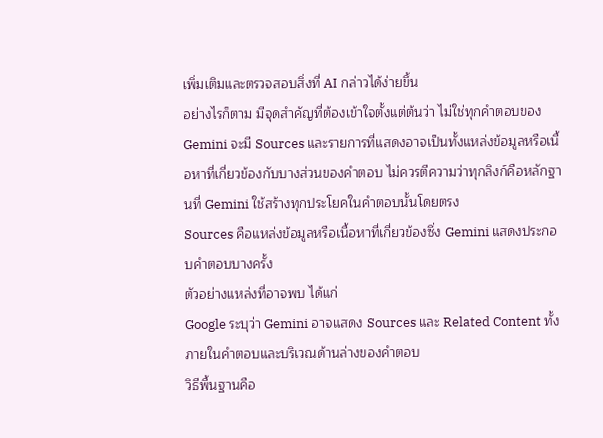เพิ่มเติมและตรวจสอบสิ่งที่ AI กล่าวได้ง่ายขึ้น
อย่างไรก็ตาม มีจุดสำคัญที่ต้องเข้าใจตั้งแต่ต้นว่า ไม่ใช่ทุกคำตอบของ Gemini จะมี Sources และรายการที่แสดงอาจเป็นทั้งแหล่งข้อมูลหรือเนื้อหาที่เกี่ยวข้องกับบางส่วนของคำตอบ ไม่ควรตีความว่าทุกลิงก์คือหลักฐานที่ Gemini ใช้สร้างทุกประโยคในคำตอบนั้นโดยตรง
Sources คือแหล่งข้อมูลหรือเนื้อหาที่เกี่ยวข้องซึ่ง Gemini แสดงประกอบคำตอบบางครั้ง
ตัวอย่างแหล่งที่อาจพบ ได้แก่
Google ระบุว่า Gemini อาจแสดง Sources และ Related Content ทั้ง ภายในคำตอบและบริเวณด้านล่างของคำตอบ
วิธีพื้นฐานคือ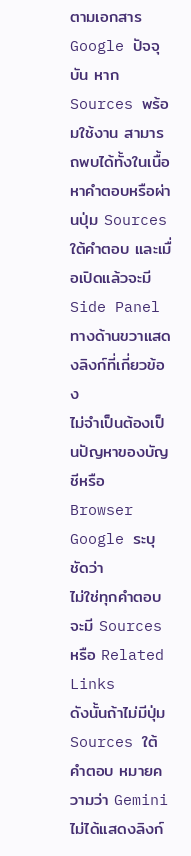ตามเอกสาร Google ปัจจุบัน หาก Sources พร้อมใช้งาน สามารถพบได้ทั้งในเนื้อหาคำตอบหรือผ่านปุ่ม Sources ใต้คำตอบ และเมื่อเปิดแล้วจะมี Side Panel ทางด้านขวาแสดงลิงก์ที่เกี่ยวข้อง
ไม่จำเป็นต้องเป็นปัญหาของบัญชีหรือ Browser
Google ระบุชัดว่า
ไม่ใช่ทุกคำตอบจะมี Sources หรือ Related Links
ดังนั้นถ้าไม่มีปุ่ม Sources ใต้คำตอบ หมายความว่า Gemini ไม่ได้แสดงลิงก์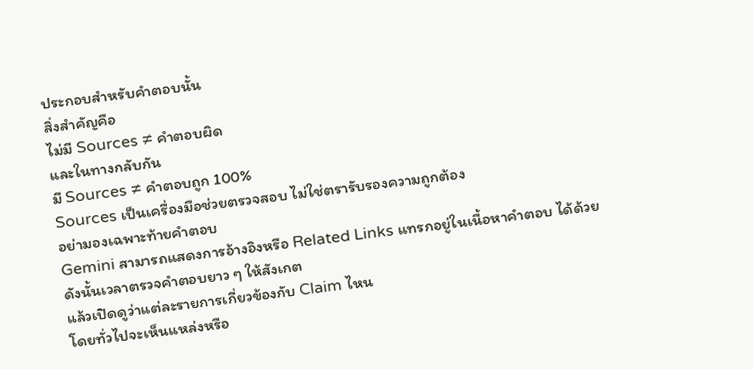ประกอบสำหรับคำตอบนั้น
สิ่งสำคัญคือ
ไม่มี Sources ≠ คำตอบผิด
และในทางกลับกัน
มี Sources ≠ คำตอบถูก 100%
Sources เป็นเครื่องมือช่วยตรวจสอบ ไม่ใช่ตรารับรองความถูกต้อง
อย่ามองเฉพาะท้ายคำตอบ
Gemini สามารถแสดงการอ้างอิงหรือ Related Links แทรกอยู่ในเนื้อหาคำตอบ ได้ด้วย
ดังนั้นเวลาตรวจคำตอบยาว ๆ ให้สังเกต
แล้วเปิดดูว่าแต่ละรายการเกี่ยวข้องกับ Claim ไหน
โดยทั่วไปจะเห็นแหล่งหรือ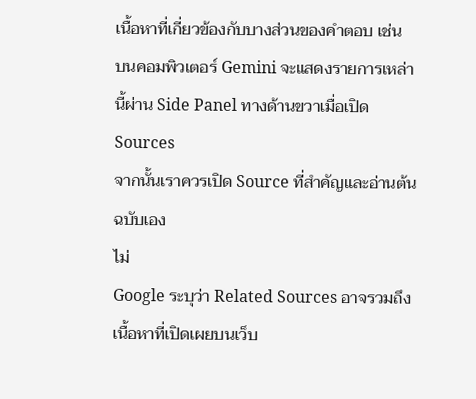เนื้อหาที่เกี่ยวข้องกับบางส่วนของคำตอบ เช่น
บนคอมพิวเตอร์ Gemini จะแสดงรายการเหล่านี้ผ่าน Side Panel ทางด้านขวาเมื่อเปิด Sources
จากนั้นเราควรเปิด Source ที่สำคัญและอ่านต้นฉบับเอง
ไม่
Google ระบุว่า Related Sources อาจรวมถึง
เนื้อหาที่เปิดเผยบนเว็บ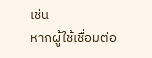เช่น
หากผู้ใช้เชื่อมต่อ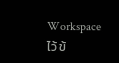Workspace ไว้ ข้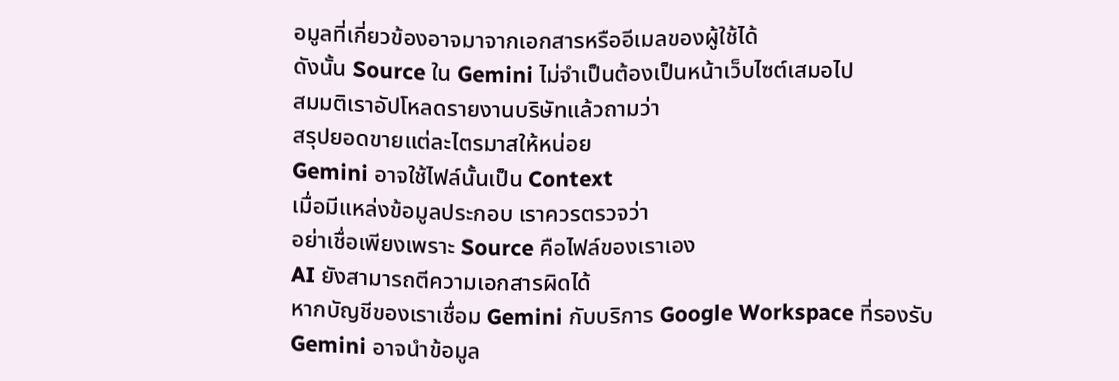อมูลที่เกี่ยวข้องอาจมาจากเอกสารหรืออีเมลของผู้ใช้ได้
ดังนั้น Source ใน Gemini ไม่จำเป็นต้องเป็นหน้าเว็บไซต์เสมอไป
สมมติเราอัปโหลดรายงานบริษัทแล้วถามว่า
สรุปยอดขายแต่ละไตรมาสให้หน่อย
Gemini อาจใช้ไฟล์นั้นเป็น Context
เมื่อมีแหล่งข้อมูลประกอบ เราควรตรวจว่า
อย่าเชื่อเพียงเพราะ Source คือไฟล์ของเราเอง
AI ยังสามารถตีความเอกสารผิดได้
หากบัญชีของเราเชื่อม Gemini กับบริการ Google Workspace ที่รองรับ Gemini อาจนำข้อมูล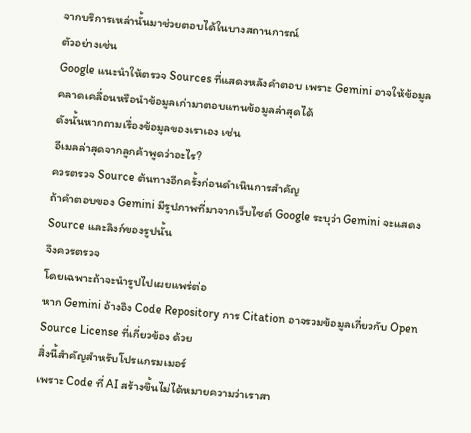จากบริการเหล่านั้นมาช่วยตอบได้ในบางสถานการณ์
ตัวอย่างเช่น
Google แนะนำให้ตรวจ Sources ที่แสดงหลังคำตอบ เพราะ Gemini อาจให้ข้อมูลคลาดเคลื่อนหรือนำข้อมูลเก่ามาตอบแทนข้อมูลล่าสุดได้
ดังนั้นหากถามเรื่องข้อมูลของเราเอง เช่น
อีเมลล่าสุดจากลูกค้าพูดว่าอะไร?
ควรตรวจ Source ต้นทางอีกครั้งก่อนดำเนินการสำคัญ
ถ้าคำตอบของ Gemini มีรูปภาพที่มาจากเว็บไซต์ Google ระบุว่า Gemini จะแสดง Source และลิงก์ของรูปนั้น
จึงควรตรวจ
โดยเฉพาะถ้าจะนำรูปไปเผยแพร่ต่อ
หาก Gemini อ้างอิง Code Repository การ Citation อาจรวมข้อมูลเกี่ยวกับ Open Source License ที่เกี่ยวข้อง ด้วย
สิ่งนี้สำคัญสำหรับโปรแกรมเมอร์
เพราะ Code ที่ AI สร้างขึ้นไม่ได้หมายความว่าเราสา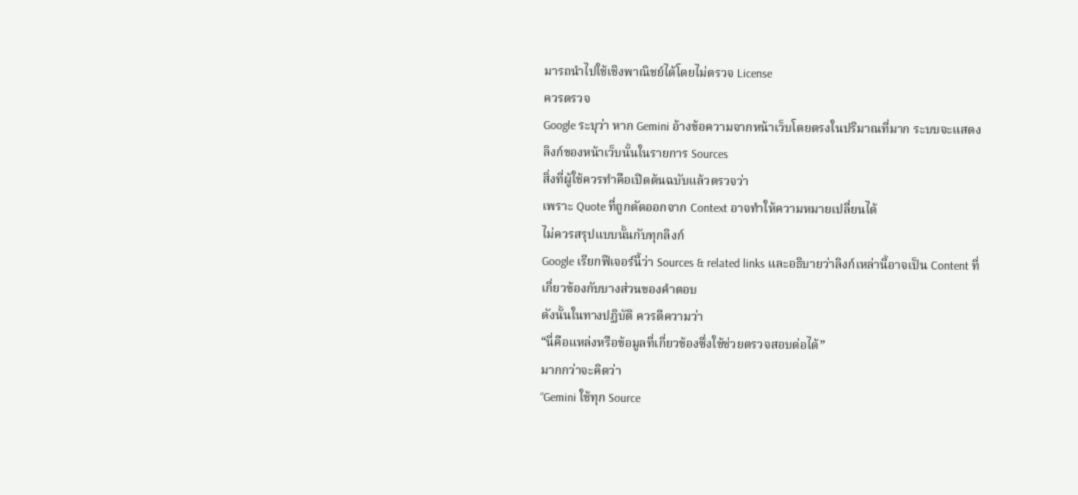มารถนำไปใช้เชิงพาณิชย์ได้โดยไม่ตรวจ License
ควรตรวจ
Google ระบุว่า หาก Gemini อ้างข้อความจากหน้าเว็บโดยตรงในปริมาณที่มาก ระบบจะแสดงลิงก์ของหน้าเว็บนั้นในรายการ Sources
สิ่งที่ผู้ใช้ควรทำคือเปิดต้นฉบับแล้วตรวจว่า
เพราะ Quote ที่ถูกตัดออกจาก Context อาจทำให้ความหมายเปลี่ยนได้
ไม่ควรสรุปแบบนั้นกับทุกลิงก์
Google เรียกฟีเจอร์นี้ว่า Sources & related links และอธิบายว่าลิงก์เหล่านี้อาจเป็น Content ที่เกี่ยวข้องกับบางส่วนของคำตอบ
ดังนั้นในทางปฏิบัติ ควรตีความว่า
“นี่คือแหล่งหรือข้อมูลที่เกี่ยวข้องซึ่งใช้ช่วยตรวจสอบต่อได้”
มากกว่าจะคิดว่า
“Gemini ใช้ทุก Source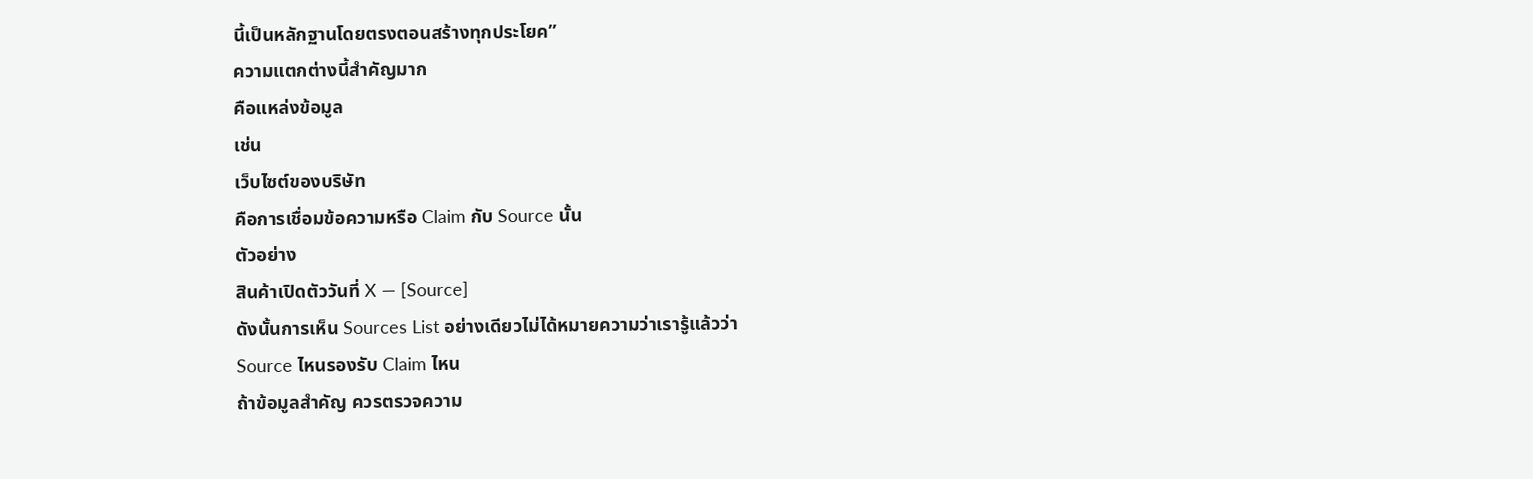นี้เป็นหลักฐานโดยตรงตอนสร้างทุกประโยค”
ความแตกต่างนี้สำคัญมาก
คือแหล่งข้อมูล
เช่น
เว็บไซต์ของบริษัท
คือการเชื่อมข้อความหรือ Claim กับ Source นั้น
ตัวอย่าง
สินค้าเปิดตัววันที่ X — [Source]
ดังนั้นการเห็น Sources List อย่างเดียวไม่ได้หมายความว่าเรารู้แล้วว่า
Source ไหนรองรับ Claim ไหน
ถ้าข้อมูลสำคัญ ควรตรวจความ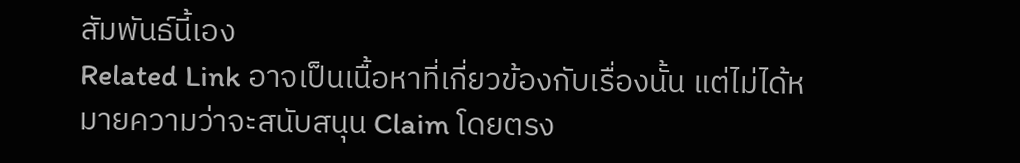สัมพันธ์นี้เอง
Related Link อาจเป็นเนื้อหาที่เกี่ยวข้องกับเรื่องนั้น แต่ไม่ได้หมายความว่าจะสนับสนุน Claim โดยตรง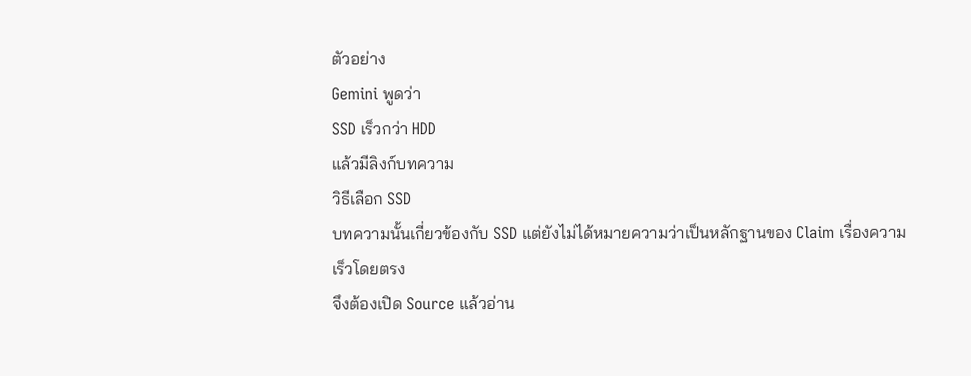ตัวอย่าง
Gemini พูดว่า
SSD เร็วกว่า HDD
แล้วมีลิงก์บทความ
วิธีเลือก SSD
บทความนั้นเกี่ยวข้องกับ SSD แต่ยังไม่ได้หมายความว่าเป็นหลักฐานของ Claim เรื่องความเร็วโดยตรง
จึงต้องเปิด Source แล้วอ่าน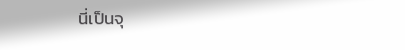นี่เป็นจุ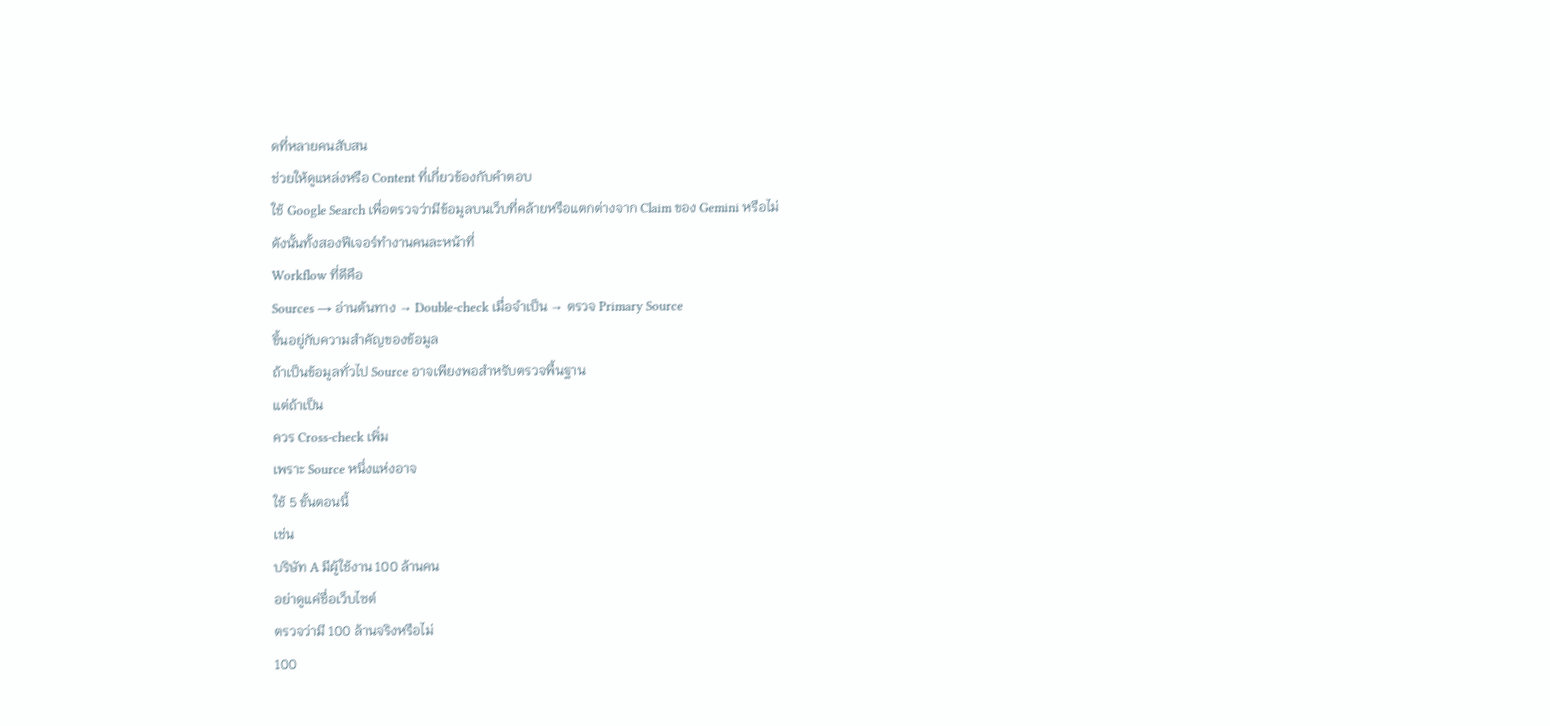ดที่หลายคนสับสน
ช่วยให้ดูแหล่งหรือ Content ที่เกี่ยวข้องกับคำตอบ
ใช้ Google Search เพื่อตรวจว่ามีข้อมูลบนเว็บที่คล้ายหรือแตกต่างจาก Claim ของ Gemini หรือไม่
ดังนั้นทั้งสองฟีเจอร์ทำงานคนละหน้าที่
Workflow ที่ดีคือ
Sources → อ่านต้นทาง → Double-check เมื่อจำเป็น → ตรวจ Primary Source
ขึ้นอยู่กับความสำคัญของข้อมูล
ถ้าเป็นข้อมูลทั่วไป Source อาจเพียงพอสำหรับตรวจพื้นฐาน
แต่ถ้าเป็น
ควร Cross-check เพิ่ม
เพราะ Source หนึ่งแห่งอาจ
ใช้ 5 ขั้นตอนนี้
เช่น
บริษัท A มีผู้ใช้งาน 100 ล้านคน
อย่าดูแค่ชื่อเว็บไซต์
ตรวจว่ามี 100 ล้านจริงหรือไม่
100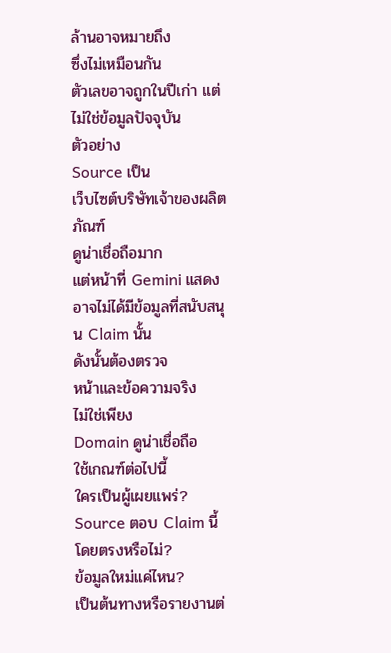ล้านอาจหมายถึง
ซึ่งไม่เหมือนกัน
ตัวเลขอาจถูกในปีเก่า แต่ไม่ใช่ข้อมูลปัจจุบัน
ตัวอย่าง
Source เป็น
เว็บไซต์บริษัทเจ้าของผลิตภัณฑ์
ดูน่าเชื่อถือมาก
แต่หน้าที่ Gemini แสดงอาจไม่ได้มีข้อมูลที่สนับสนุน Claim นั้น
ดังนั้นต้องตรวจ
หน้าและข้อความจริง
ไม่ใช่เพียง
Domain ดูน่าเชื่อถือ
ใช้เกณฑ์ต่อไปนี้
ใครเป็นผู้เผยแพร่?
Source ตอบ Claim นี้โดยตรงหรือไม่?
ข้อมูลใหม่แค่ไหน?
เป็นต้นทางหรือรายงานต่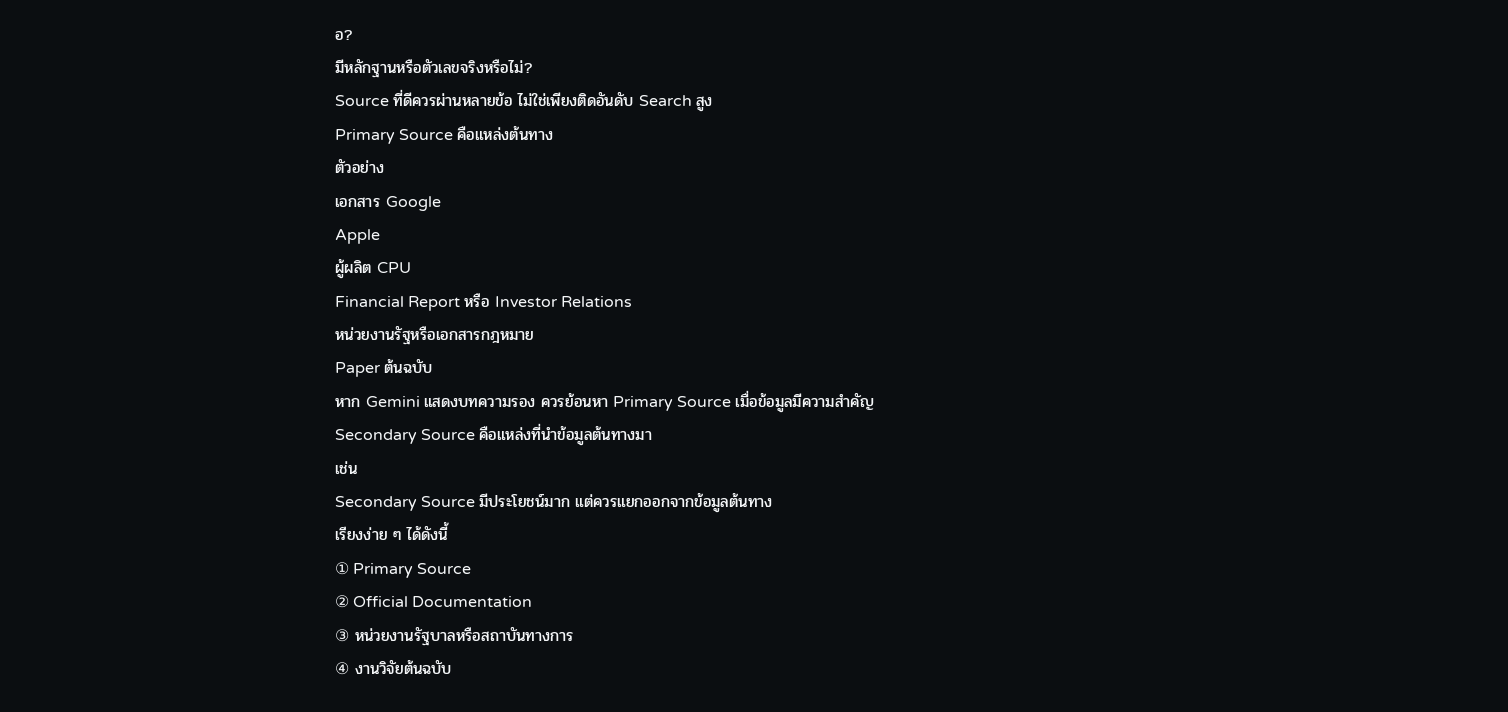อ?
มีหลักฐานหรือตัวเลขจริงหรือไม่?
Source ที่ดีควรผ่านหลายข้อ ไม่ใช่เพียงติดอันดับ Search สูง
Primary Source คือแหล่งต้นทาง
ตัวอย่าง
เอกสาร Google
Apple
ผู้ผลิต CPU
Financial Report หรือ Investor Relations
หน่วยงานรัฐหรือเอกสารกฎหมาย
Paper ต้นฉบับ
หาก Gemini แสดงบทความรอง ควรย้อนหา Primary Source เมื่อข้อมูลมีความสำคัญ
Secondary Source คือแหล่งที่นำข้อมูลต้นทางมา
เช่น
Secondary Source มีประโยชน์มาก แต่ควรแยกออกจากข้อมูลต้นทาง
เรียงง่าย ๆ ได้ดังนี้
① Primary Source
② Official Documentation
③ หน่วยงานรัฐบาลหรือสถาบันทางการ
④ งานวิจัยต้นฉบับ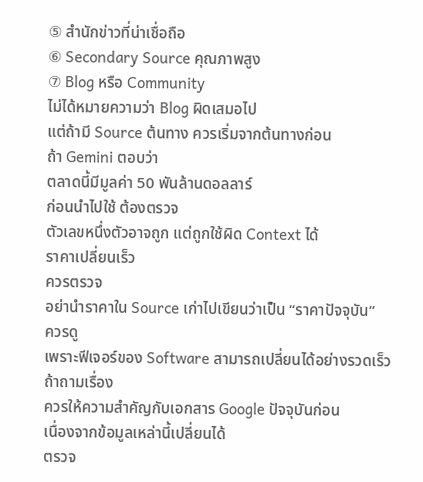⑤ สำนักข่าวที่น่าเชื่อถือ
⑥ Secondary Source คุณภาพสูง
⑦ Blog หรือ Community
ไม่ได้หมายความว่า Blog ผิดเสมอไป
แต่ถ้ามี Source ต้นทาง ควรเริ่มจากต้นทางก่อน
ถ้า Gemini ตอบว่า
ตลาดนี้มีมูลค่า 50 พันล้านดอลลาร์
ก่อนนำไปใช้ ต้องตรวจ
ตัวเลขหนึ่งตัวอาจถูก แต่ถูกใช้ผิด Context ได้
ราคาเปลี่ยนเร็ว
ควรตรวจ
อย่านำราคาใน Source เก่าไปเขียนว่าเป็น “ราคาปัจจุบัน”
ควรดู
เพราะฟีเจอร์ของ Software สามารถเปลี่ยนได้อย่างรวดเร็ว
ถ้าถามเรื่อง
ควรให้ความสำคัญกับเอกสาร Google ปัจจุบันก่อน
เนื่องจากข้อมูลเหล่านี้เปลี่ยนได้
ตรวจ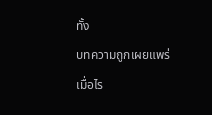ทั้ง
บทความถูกเผยแพร่เมื่อไร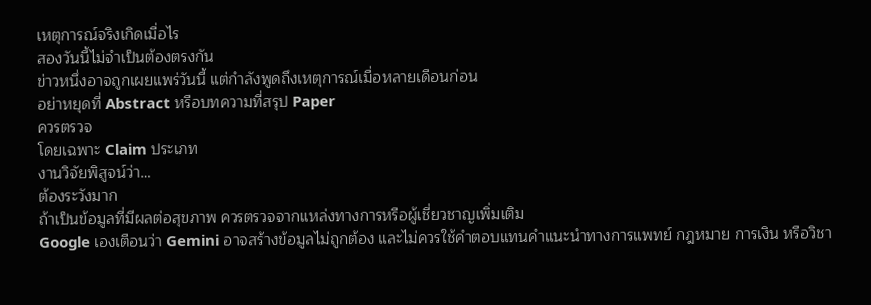เหตุการณ์จริงเกิดเมื่อไร
สองวันนี้ไม่จำเป็นต้องตรงกัน
ข่าวหนึ่งอาจถูกเผยแพร่วันนี้ แต่กำลังพูดถึงเหตุการณ์เมื่อหลายเดือนก่อน
อย่าหยุดที่ Abstract หรือบทความที่สรุป Paper
ควรตรวจ
โดยเฉพาะ Claim ประเภท
งานวิจัยพิสูจน์ว่า…
ต้องระวังมาก
ถ้าเป็นข้อมูลที่มีผลต่อสุขภาพ ควรตรวจจากแหล่งทางการหรือผู้เชี่ยวชาญเพิ่มเติม
Google เองเตือนว่า Gemini อาจสร้างข้อมูลไม่ถูกต้อง และไม่ควรใช้คำตอบแทนคำแนะนำทางการแพทย์ กฎหมาย การเงิน หรือวิชา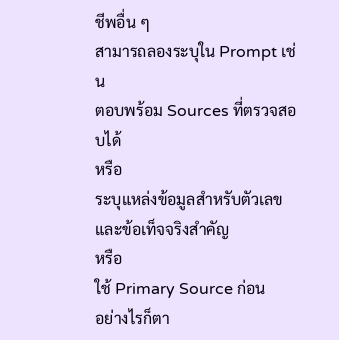ชีพอื่น ๆ
สามารถลองระบุใน Prompt เช่น
ตอบพร้อม Sources ที่ตรวจสอบได้
หรือ
ระบุแหล่งข้อมูลสำหรับตัวเลขและข้อเท็จจริงสำคัญ
หรือ
ใช้ Primary Source ก่อน
อย่างไรก็ตา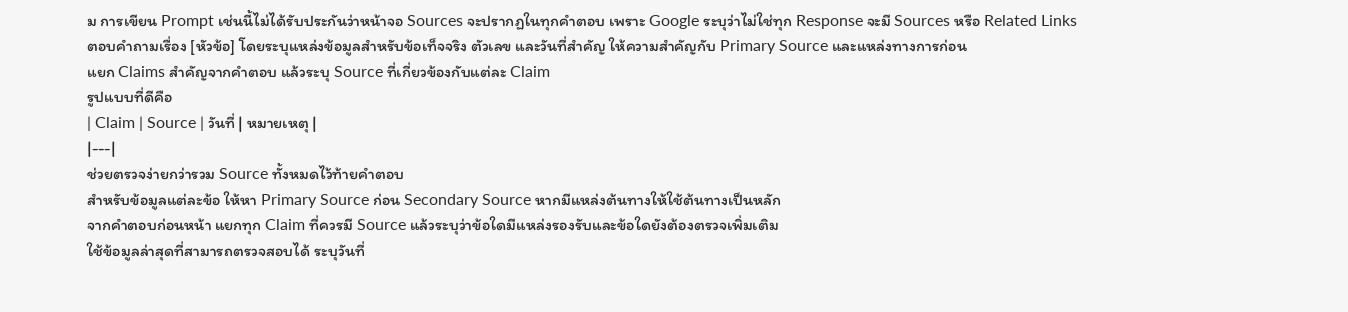ม การเขียน Prompt เช่นนี้ไม่ได้รับประกันว่าหน้าจอ Sources จะปรากฏในทุกคำตอบ เพราะ Google ระบุว่าไม่ใช่ทุก Response จะมี Sources หรือ Related Links
ตอบคำถามเรื่อง [หัวข้อ] โดยระบุแหล่งข้อมูลสำหรับข้อเท็จจริง ตัวเลข และวันที่สำคัญ ให้ความสำคัญกับ Primary Source และแหล่งทางการก่อน
แยก Claims สำคัญจากคำตอบ แล้วระบุ Source ที่เกี่ยวข้องกับแต่ละ Claim
รูปแบบที่ดีคือ
| Claim | Source | วันที่ | หมายเหตุ |
|---|
ช่วยตรวจง่ายกว่ารวม Source ทั้งหมดไว้ท้ายคำตอบ
สำหรับข้อมูลแต่ละข้อ ให้หา Primary Source ก่อน Secondary Source หากมีแหล่งต้นทางให้ใช้ต้นทางเป็นหลัก
จากคำตอบก่อนหน้า แยกทุก Claim ที่ควรมี Source แล้วระบุว่าข้อใดมีแหล่งรองรับและข้อใดยังต้องตรวจเพิ่มเติม
ใช้ข้อมูลล่าสุดที่สามารถตรวจสอบได้ ระบุวันที่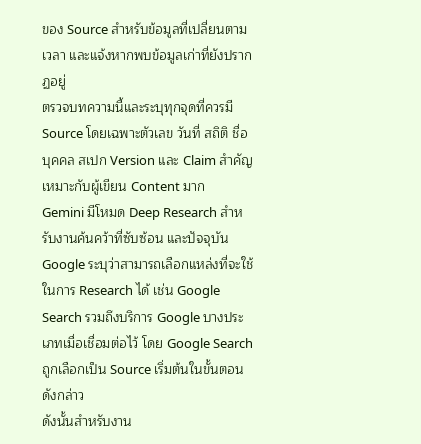ของ Source สำหรับข้อมูลที่เปลี่ยนตามเวลา และแจ้งหากพบข้อมูลเก่าที่ยังปรากฏอยู่
ตรวจบทความนี้และระบุทุกจุดที่ควรมี Source โดยเฉพาะตัวเลข วันที่ สถิติ ชื่อบุคคล สเปก Version และ Claim สำคัญ
เหมาะกับผู้เขียน Content มาก
Gemini มีโหมด Deep Research สำหรับงานค้นคว้าที่ซับซ้อน และปัจจุบัน Google ระบุว่าสามารถเลือกแหล่งที่จะใช้ในการ Research ได้ เช่น Google Search รวมถึงบริการ Google บางประเภทเมื่อเชื่อมต่อไว้ โดย Google Search ถูกเลือกเป็น Source เริ่มต้นในขั้นตอนดังกล่าว
ดังนั้นสำหรับงาน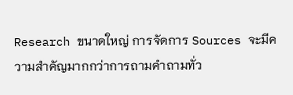Research ขนาดใหญ่ การจัดการ Sources จะมีความสำคัญมากกว่าการถามคำถามทั่ว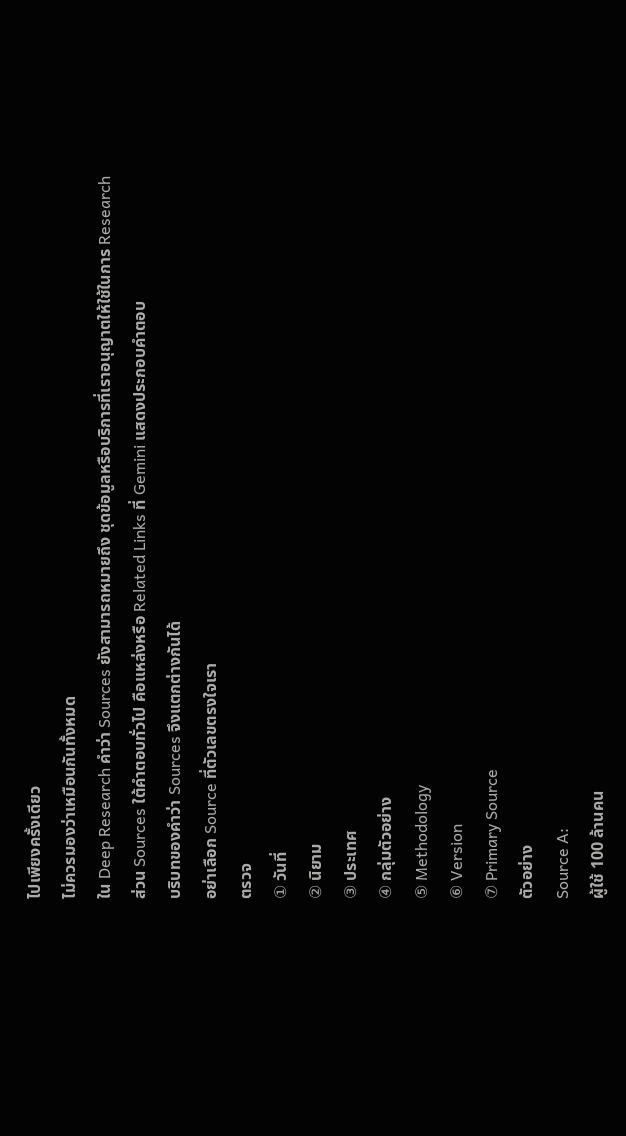ไปเพียงครั้งเดียว
ไม่ควรมองว่าเหมือนกันทั้งหมด
ใน Deep Research คำว่า Sources ยังสามารถหมายถึง ชุดข้อมูลหรือบริการที่เราอนุญาตให้ใช้ในการ Research
ส่วน Sources ใต้คำตอบทั่วไป คือแหล่งหรือ Related Links ที่ Gemini แสดงประกอบคำตอบ
บริบทของคำว่า Sources จึงแตกต่างกันได้
อย่าเลือก Source ที่ตัวเลขตรงใจเรา
ตรวจ
① วันที่
② นิยาม
③ ประเทศ
④ กลุ่มตัวอย่าง
⑤ Methodology
⑥ Version
⑦ Primary Source
ตัวอย่าง
Source A:
ผู้ใช้ 100 ล้านคน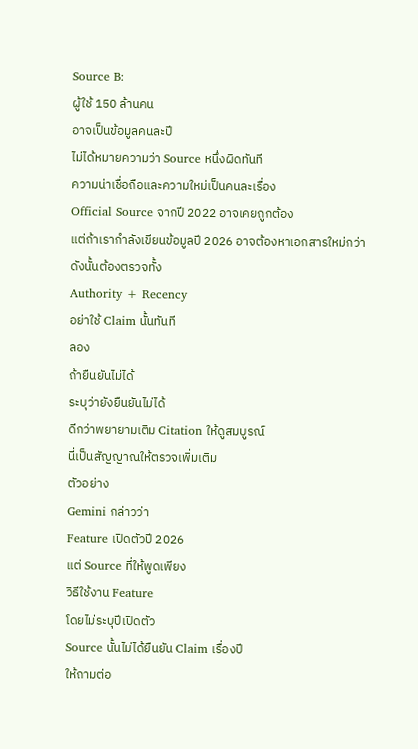Source B:
ผู้ใช้ 150 ล้านคน
อาจเป็นข้อมูลคนละปี
ไม่ได้หมายความว่า Source หนึ่งผิดทันที
ความน่าเชื่อถือและความใหม่เป็นคนละเรื่อง
Official Source จากปี 2022 อาจเคยถูกต้อง
แต่ถ้าเรากำลังเขียนข้อมูลปี 2026 อาจต้องหาเอกสารใหม่กว่า
ดังนั้นต้องตรวจทั้ง
Authority + Recency
อย่าใช้ Claim นั้นทันที
ลอง
ถ้ายืนยันไม่ได้
ระบุว่ายังยืนยันไม่ได้
ดีกว่าพยายามเติม Citation ให้ดูสมบูรณ์
นี่เป็นสัญญาณให้ตรวจเพิ่มเติม
ตัวอย่าง
Gemini กล่าวว่า
Feature เปิดตัวปี 2026
แต่ Source ที่ให้พูดเพียง
วิธีใช้งาน Feature
โดยไม่ระบุปีเปิดตัว
Source นั้นไม่ได้ยืนยัน Claim เรื่องปี
ให้ถามต่อ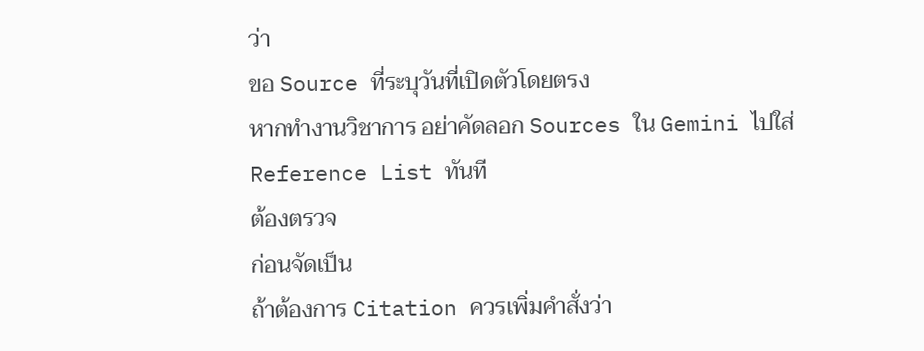ว่า
ขอ Source ที่ระบุวันที่เปิดตัวโดยตรง
หากทำงานวิชาการ อย่าคัดลอก Sources ใน Gemini ไปใส่ Reference List ทันที
ต้องตรวจ
ก่อนจัดเป็น
ถ้าต้องการ Citation ควรเพิ่มคำสั่งว่า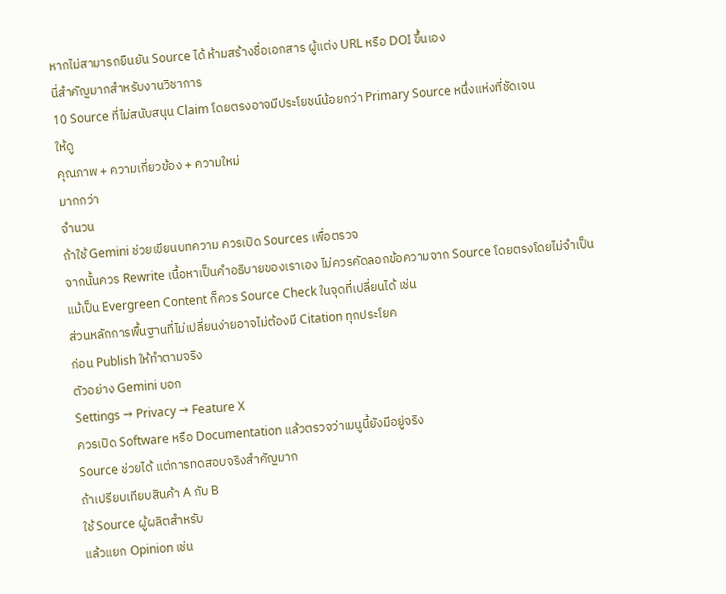หากไม่สามารถยืนยัน Source ได้ ห้ามสร้างชื่อเอกสาร ผู้แต่ง URL หรือ DOI ขึ้นเอง
นี่สำคัญมากสำหรับงานวิชาการ
10 Source ที่ไม่สนับสนุน Claim โดยตรงอาจมีประโยชน์น้อยกว่า Primary Source หนึ่งแห่งที่ชัดเจน
ให้ดู
คุณภาพ + ความเกี่ยวข้อง + ความใหม่
มากกว่า
จำนวน
ถ้าใช้ Gemini ช่วยเขียนบทความ ควรเปิด Sources เพื่อตรวจ
จากนั้นควร Rewrite เนื้อหาเป็นคำอธิบายของเราเอง ไม่ควรคัดลอกข้อความจาก Source โดยตรงโดยไม่จำเป็น
แม้เป็น Evergreen Content ก็ควร Source Check ในจุดที่เปลี่ยนได้ เช่น
ส่วนหลักการพื้นฐานที่ไม่เปลี่ยนง่ายอาจไม่ต้องมี Citation ทุกประโยค
ก่อน Publish ให้ทำตามจริง
ตัวอย่าง Gemini บอก
Settings → Privacy → Feature X
ควรเปิด Software หรือ Documentation แล้วตรวจว่าเมนูนี้ยังมีอยู่จริง
Source ช่วยได้ แต่การทดสอบจริงสำคัญมาก
ถ้าเปรียบเทียบสินค้า A กับ B
ใช้ Source ผู้ผลิตสำหรับ
แล้วแยก Opinion เช่น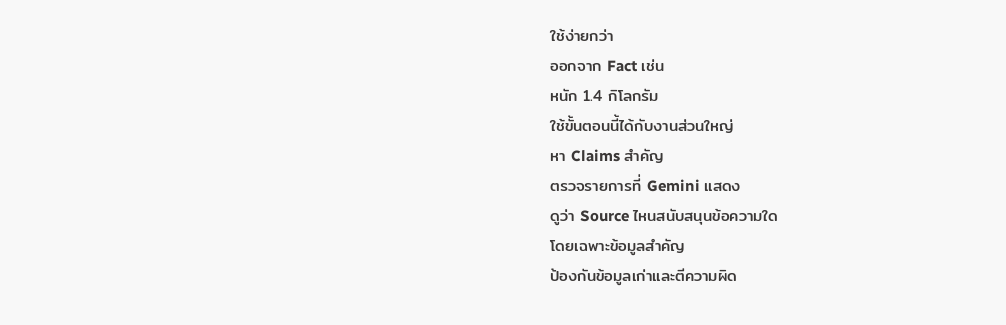ใช้ง่ายกว่า
ออกจาก Fact เช่น
หนัก 1.4 กิโลกรัม
ใช้ขั้นตอนนี้ได้กับงานส่วนใหญ่
หา Claims สำคัญ
ตรวจรายการที่ Gemini แสดง
ดูว่า Source ไหนสนับสนุนข้อความใด
โดยเฉพาะข้อมูลสำคัญ
ป้องกันข้อมูลเก่าและตีความผิด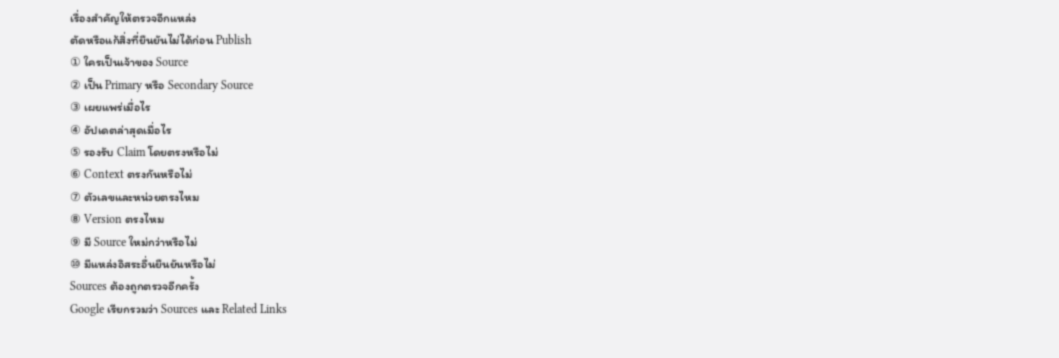เรื่องสำคัญให้ตรวจอีกแหล่ง
ตัดหรือแก้สิ่งที่ยืนยันไม่ได้ก่อน Publish
① ใครเป็นเจ้าของ Source
② เป็น Primary หรือ Secondary Source
③ เผยแพร่เมื่อไร
④ อัปเดตล่าสุดเมื่อไร
⑤ รองรับ Claim โดยตรงหรือไม่
⑥ Context ตรงกันหรือไม่
⑦ ตัวเลขและหน่วยตรงไหม
⑧ Version ตรงไหม
⑨ มี Source ใหม่กว่าหรือไม่
⑩ มีแหล่งอิสระอื่นยืนยันหรือไม่
Sources ต้องถูกตรวจอีกครั้ง
Google เรียกรวมว่า Sources และ Related Links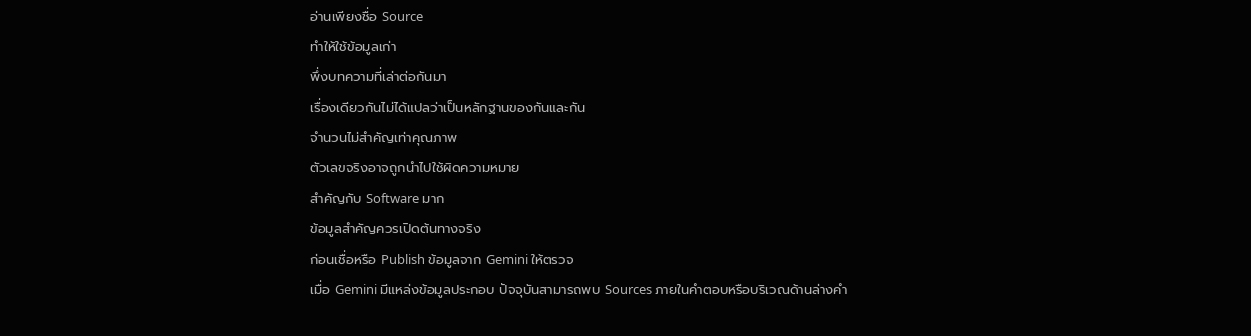อ่านเพียงชื่อ Source
ทำให้ใช้ข้อมูลเก่า
พึ่งบทความที่เล่าต่อกันมา
เรื่องเดียวกันไม่ได้แปลว่าเป็นหลักฐานของกันและกัน
จำนวนไม่สำคัญเท่าคุณภาพ
ตัวเลขจริงอาจถูกนำไปใช้ผิดความหมาย
สำคัญกับ Software มาก
ข้อมูลสำคัญควรเปิดต้นทางจริง
ก่อนเชื่อหรือ Publish ข้อมูลจาก Gemini ให้ตรวจ
เมื่อ Gemini มีแหล่งข้อมูลประกอบ ปัจจุบันสามารถพบ Sources ภายในคำตอบหรือบริเวณด้านล่างคำ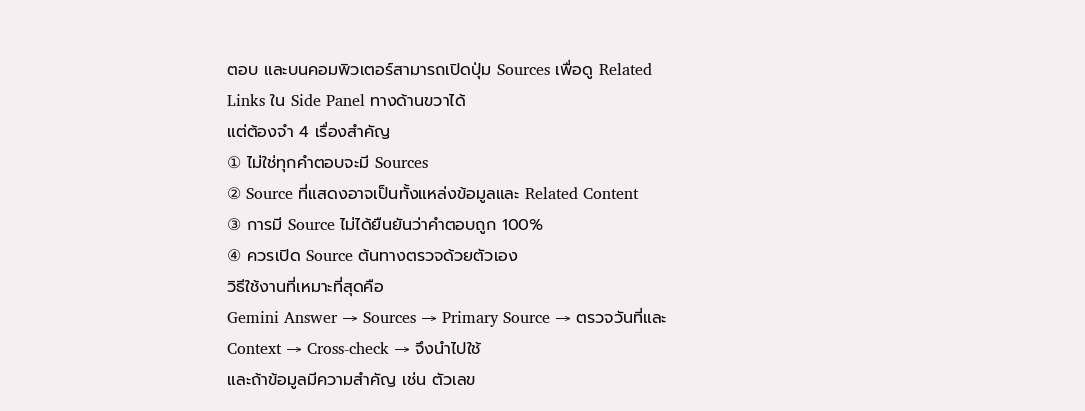ตอบ และบนคอมพิวเตอร์สามารถเปิดปุ่ม Sources เพื่อดู Related Links ใน Side Panel ทางด้านขวาได้
แต่ต้องจำ 4 เรื่องสำคัญ
① ไม่ใช่ทุกคำตอบจะมี Sources
② Source ที่แสดงอาจเป็นทั้งแหล่งข้อมูลและ Related Content
③ การมี Source ไม่ได้ยืนยันว่าคำตอบถูก 100%
④ ควรเปิด Source ต้นทางตรวจด้วยตัวเอง
วิธีใช้งานที่เหมาะที่สุดคือ
Gemini Answer → Sources → Primary Source → ตรวจวันที่และ Context → Cross-check → จึงนำไปใช้
และถ้าข้อมูลมีความสำคัญ เช่น ตัวเลข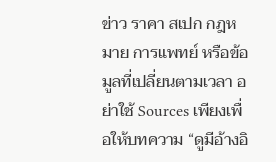ข่าว ราคา สเปก กฎหมาย การแพทย์ หรือข้อมูลที่เปลี่ยนตามเวลา อย่าใช้ Sources เพียงเพื่อให้บทความ “ดูมีอ้างอิ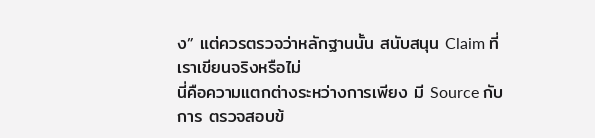ง” แต่ควรตรวจว่าหลักฐานนั้น สนับสนุน Claim ที่เราเขียนจริงหรือไม่
นี่คือความแตกต่างระหว่างการเพียง มี Source กับการ ตรวจสอบข้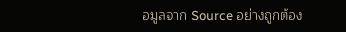อมูลจาก Source อย่างถูกต้อง